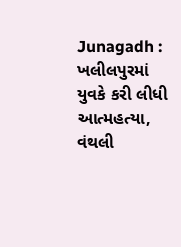Junagadh : ખલીલપુરમાં યુવકે કરી લીધી આત્મહત્યા, વંથલી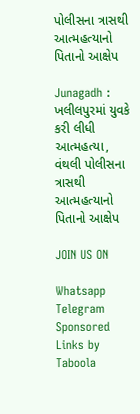પોલીસના ત્રાસથી આત્મહત્યાનો પિતાનો આક્ષેપ

Junagadh : ખલીલપુરમાં યુવકે કરી લીધી આત્મહત્યા, વંથલી પોલીસના ત્રાસથી આત્મહત્યાનો પિતાનો આક્ષેપ

JOIN US ON

Whatsapp
Telegram
Sponsored Links by Taboola